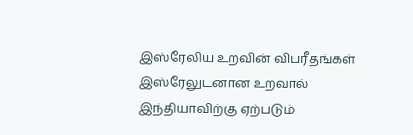இஸ்ரேலிய உறவின் விபரீதங்கள்
இஸ்ரேலுடனான உறவால் இந்தியாவிற்கு ஏற்படும்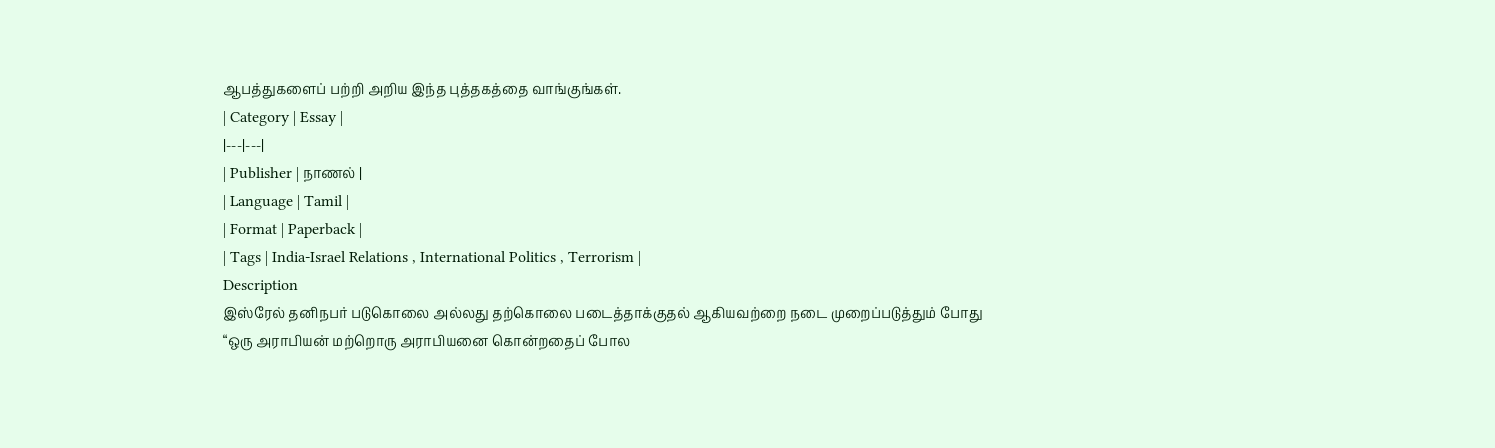ஆபத்துகளைப் பற்றி அறிய இந்த புத்தகத்தை வாங்குங்கள்.
| Category | Essay |
|---|---|
| Publisher | நாணல் |
| Language | Tamil |
| Format | Paperback |
| Tags | India-Israel Relations , International Politics , Terrorism |
Description
இஸ்ரேல் தனிநபர் படுகொலை அல்லது தற்கொலை படைத்தாக்குதல் ஆகியவற்றை நடை முறைப்படுத்தும் போது “ஒரு அராபியன் மற்றொரு அராபியனை கொன்றதைப் போல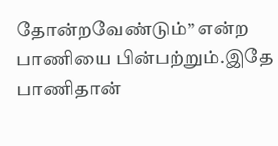தோன்றவேண்டும்” என்ற பாணியை பின்பற்றும்.இதே பாணிதான்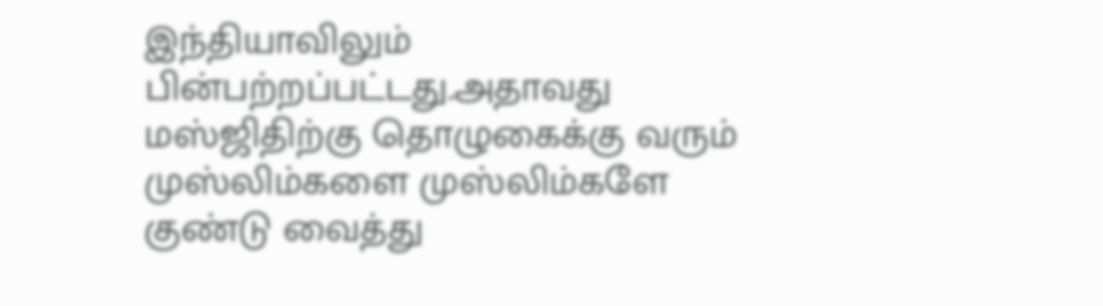இந்தியாவிலும் பின்பற்றப்பட்டது.அதாவது மஸ்ஜிதிற்கு தொழுகைக்கு வரும் முஸ்லிம்களை முஸ்லிம்களே குண்டு வைத்து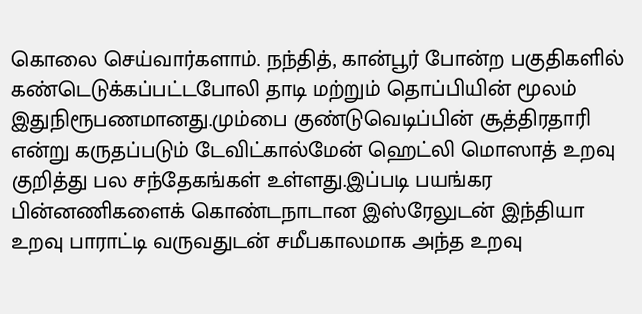கொலை செய்வார்களாம். நந்தித், கான்பூர் போன்ற பகுதிகளில் கண்டெடுக்கப்பட்டபோலி தாடி மற்றும் தொப்பியின் மூலம் இதுநிரூபணமானது.மும்பை குண்டுவெடிப்பின் சூத்திரதாரி என்று கருதப்படும் டேவிட்கால்மேன் ஹெட்லி மொஸாத் உறவு குறித்து பல சந்தேகங்கள் உள்ளது.இப்படி பயங்கர பின்னணிகளைக் கொண்டநாடான இஸ்ரேலுடன் இந்தியா உறவு பாராட்டி வருவதுடன் சமீபகாலமாக அந்த உறவு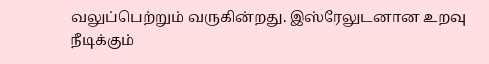வலுப்பெற்றும் வருகின்றது. இஸ்ரேலுடனான உறவு நீடிக்கும்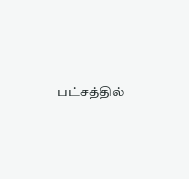பட்சத்தில்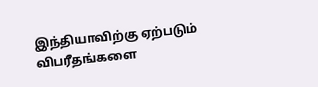இந்தியாவிற்கு ஏற்படும் விபரீதங்களை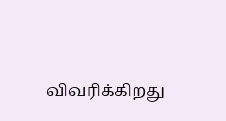விவரிக்கிறது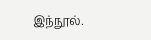இந்நூல்.